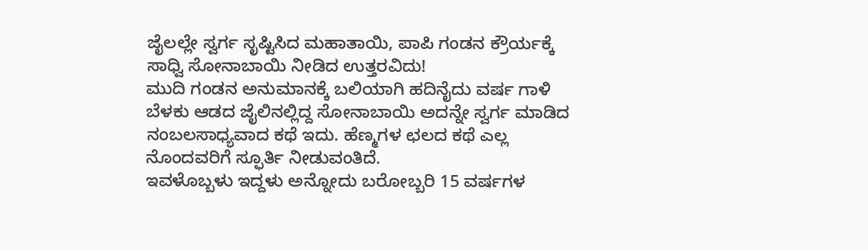ಜೈಲಲ್ಲೇ ಸ್ವರ್ಗ ಸೃಷ್ಟಿಸಿದ ಮಹಾತಾಯಿ, ಪಾಪಿ ಗಂಡನ ಕ್ರೌರ್ಯಕ್ಕೆ ಸಾಧ್ವಿ ಸೋನಾಬಾಯಿ ನೀಡಿದ ಉತ್ತರವಿದು!
ಮುದಿ ಗಂಡನ ಅನುಮಾನಕ್ಕೆ ಬಲಿಯಾಗಿ ಹದಿನೈದು ವರ್ಷ ಗಾಳಿ ಬೆಳಕು ಆಡದ ಜೈಲಿನಲ್ಲಿದ್ದ ಸೋನಾಬಾಯಿ ಅದನ್ನೇ ಸ್ವರ್ಗ ಮಾಡಿದ ನಂಬಲಸಾಧ್ಯವಾದ ಕಥೆ ಇದು. ಹೆಣ್ಮಗಳ ಛಲದ ಕಥೆ ಎಲ್ಲ ನೊಂದವರಿಗೆ ಸ್ಫೂರ್ತಿ ನೀಡುವಂತಿದೆ.
ಇವಳೊಬ್ಬಳು ಇದ್ದಳು ಅನ್ನೋದು ಬರೋಬ್ಬರಿ 15 ವರ್ಷಗಳ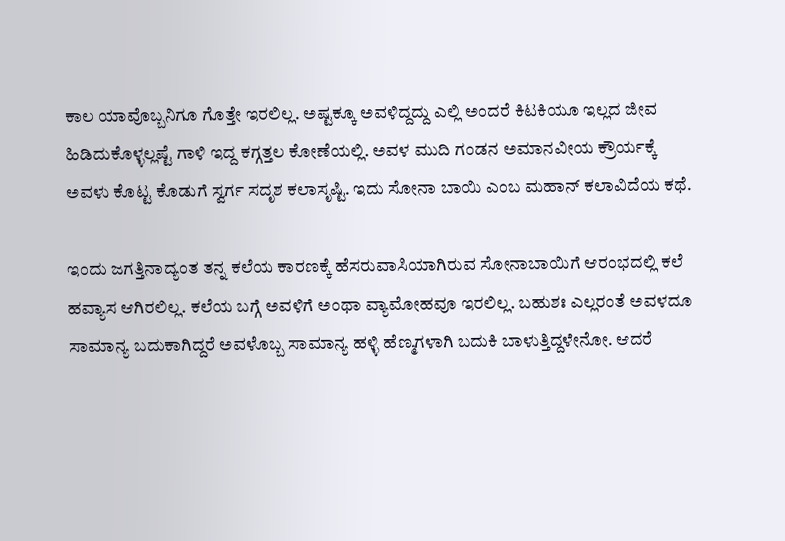ಕಾಲ ಯಾವೊಬ್ಬನಿಗೂ ಗೊತ್ತೇ ಇರಲಿಲ್ಲ. ಅಷ್ಟಕ್ಕೂ ಅವಳಿದ್ದದ್ದು ಎಲ್ಲಿ ಅಂದರೆ ಕಿಟಕಿಯೂ ಇಲ್ಲದ ಜೀವ ಹಿಡಿದುಕೊಳ್ಳಲ್ಲಷ್ಟೆ ಗಾಳಿ ಇದ್ದ ಕಗ್ಗತ್ತಲ ಕೋಣೆಯಲ್ಲಿ. ಅವಳ ಮುದಿ ಗಂಡನ ಅಮಾನವೀಯ ಕ್ರೌರ್ಯಕ್ಕೆ ಅವಳು ಕೊಟ್ಟ ಕೊಡುಗೆ ಸ್ವರ್ಗ ಸದೃಶ ಕಲಾಸೃಷ್ಟಿ. ಇದು ಸೋನಾ ಬಾಯಿ ಎಂಬ ಮಹಾನ್ ಕಲಾವಿದೆಯ ಕಥೆ.

ಇಂದು ಜಗತ್ತಿನಾದ್ಯಂತ ತನ್ನ ಕಲೆಯ ಕಾರಣಕ್ಕೆ ಹೆಸರುವಾಸಿಯಾಗಿರುವ ಸೋನಾಬಾಯಿಗೆ ಆರಂಭದಲ್ಲಿ ಕಲೆ ಹವ್ಯಾಸ ಆಗಿರಲಿಲ್ಲ. ಕಲೆಯ ಬಗ್ಗೆ ಅವಳಿಗೆ ಅಂಥಾ ವ್ಯಾಮೋಹವೂ ಇರಲಿಲ್ಲ. ಬಹುಶಃ ಎಲ್ಲರಂತೆ ಅವಳದೂ ಸಾಮಾನ್ಯ ಬದುಕಾಗಿದ್ದರೆ ಅವಳೊಬ್ಬ ಸಾಮಾನ್ಯ ಹಳ್ಳಿ ಹೆಣ್ಮಗಳಾಗಿ ಬದುಕಿ ಬಾಳುತ್ತಿದ್ದಳೇನೋ. ಆದರೆ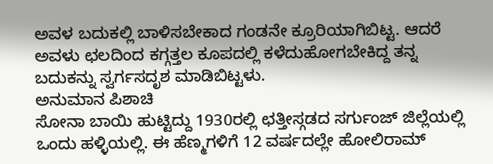ಅವಳ ಬದುಕಲ್ಲಿ ಬಾಳಿಸಬೇಕಾದ ಗಂಡನೇ ಕ್ರೂರಿಯಾಗಿಬಿಟ್ಟ. ಆದರೆ ಅವಳು ಛಲದಿಂದ ಕಗ್ಗತ್ತಲ ಕೂಪದಲ್ಲಿ ಕಳೆದುಹೋಗಬೇಕಿದ್ದ ತನ್ನ ಬದುಕನ್ನು ಸ್ವರ್ಗಸದೃಶ ಮಾಡಿಬಿಟ್ಟಳು.
ಅನುಮಾನ ಪಿಶಾಚಿ
ಸೋನಾ ಬಾಯಿ ಹುಟ್ಟಿದ್ದು 1930ರಲ್ಲಿ ಛತ್ತೀಸ್ಗಡದ ಸರ್ಗುಂಜ್ ಜಿಲ್ಲೆಯಲ್ಲಿ ಒಂದು ಹಳ್ಳಿಯಲ್ಲಿ. ಈ ಹೆಣ್ಮಗಳಿಗೆ 12 ವರ್ಷದಲ್ಲೇ ಹೋಲಿರಾಮ್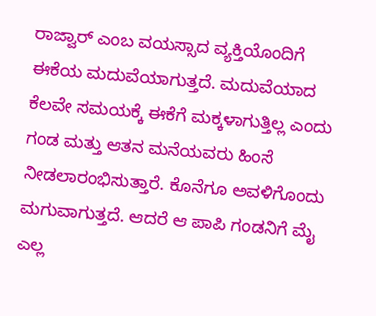ರಾಜ್ವಾರ್ ಎಂಬ ವಯಸ್ಸಾದ ವ್ಯಕ್ತಿಯೊಂದಿಗೆ ಈಕೆಯ ಮದುವೆಯಾಗುತ್ತದೆ. ಮದುವೆಯಾದ ಕೆಲವೇ ಸಮಯಕ್ಕೆ ಈಕೆಗೆ ಮಕ್ಕಳಾಗುತ್ತಿಲ್ಲ ಎಂದು ಗಂಡ ಮತ್ತು ಆತನ ಮನೆಯವರು ಹಿಂಸೆ ನೀಡಲಾರಂಭಿಸುತ್ತಾರೆ. ಕೊನೆಗೂ ಅವಳಿಗೊಂದು ಮಗುವಾಗುತ್ತದೆ. ಆದರೆ ಆ ಪಾಪಿ ಗಂಡನಿಗೆ ಮೈ ಎಲ್ಲ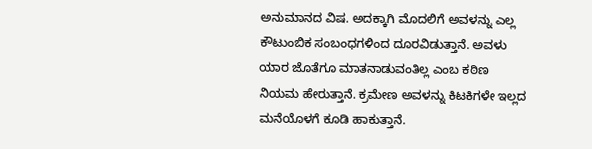ಅನುಮಾನದ ವಿಷ. ಅದಕ್ಕಾಗಿ ಮೊದಲಿಗೆ ಅವಳನ್ನು ಎಲ್ಲ ಕೌಟುಂಬಿಕ ಸಂಬಂಧಗಳಿಂದ ದೂರವಿಡುತ್ತಾನೆ. ಅವಳು ಯಾರ ಜೊತೆಗೂ ಮಾತನಾಡುವಂತಿಲ್ಲ ಎಂಬ ಕಠಿಣ ನಿಯಮ ಹೇರುತ್ತಾನೆ. ಕ್ರಮೇಣ ಅವಳನ್ನು ಕಿಟಕಿಗಳೇ ಇಲ್ಲದ ಮನೆಯೊಳಗೆ ಕೂಡಿ ಹಾಕುತ್ತಾನೆ.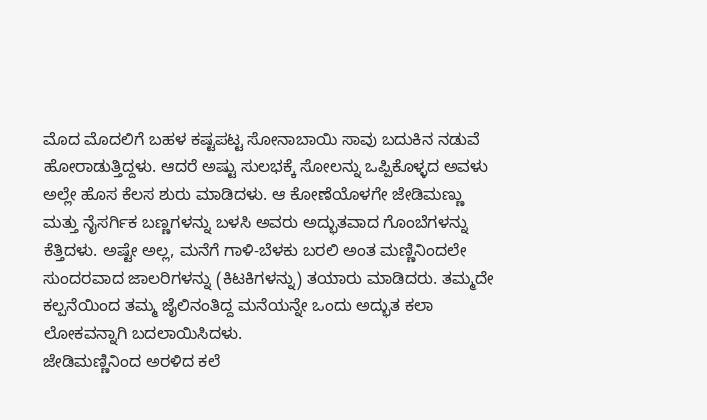ಮೊದ ಮೊದಲಿಗೆ ಬಹಳ ಕಷ್ಟಪಟ್ಟ ಸೋನಾಬಾಯಿ ಸಾವು ಬದುಕಿನ ನಡುವೆ ಹೋರಾಡುತ್ತಿದ್ದಳು. ಆದರೆ ಅಷ್ಟು ಸುಲಭಕ್ಕೆ ಸೋಲನ್ನು ಒಪ್ಪಿಕೊಳ್ಳದ ಅವಳು ಅಲ್ಲೇ ಹೊಸ ಕೆಲಸ ಶುರು ಮಾಡಿದಳು. ಆ ಕೋಣೆಯೊಳಗೇ ಜೇಡಿಮಣ್ಣು ಮತ್ತು ನೈಸರ್ಗಿಕ ಬಣ್ಣಗಳನ್ನು ಬಳಸಿ ಅವರು ಅದ್ಭುತವಾದ ಗೊಂಬೆಗಳನ್ನು ಕೆತ್ತಿದಳು. ಅಷ್ಟೇ ಅಲ್ಲ, ಮನೆಗೆ ಗಾಳಿ-ಬೆಳಕು ಬರಲಿ ಅಂತ ಮಣ್ಣಿನಿಂದಲೇ ಸುಂದರವಾದ ಜಾಲರಿಗಳನ್ನು (ಕಿಟಕಿಗಳನ್ನು) ತಯಾರು ಮಾಡಿದರು. ತಮ್ಮದೇ ಕಲ್ಪನೆಯಿಂದ ತಮ್ಮ ಜೈಲಿನಂತಿದ್ದ ಮನೆಯನ್ನೇ ಒಂದು ಅದ್ಭುತ ಕಲಾ ಲೋಕವನ್ನಾಗಿ ಬದಲಾಯಿಸಿದಳು.
ಜೇಡಿಮಣ್ಣಿನಿಂದ ಅರಳಿದ ಕಲೆ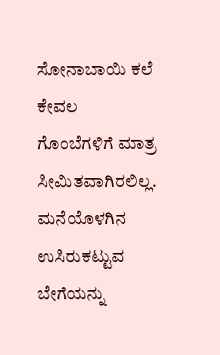ಸೋನಾಬಾಯಿ ಕಲೆ ಕೇವಲ ಗೊಂಬೆಗಳಿಗೆ ಮಾತ್ರ ಸೀಮಿತವಾಗಿರಲಿಲ್ಲ. ಮನೆಯೊಳಗಿನ ಉಸಿರುಕಟ್ಟುವ ಬೇಗೆಯನ್ನು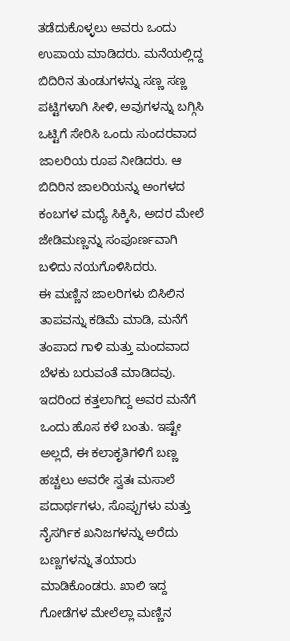ತಡೆದುಕೊಳ್ಳಲು ಅವರು ಒಂದು ಉಪಾಯ ಮಾಡಿದರು. ಮನೆಯಲ್ಲಿದ್ದ ಬಿದಿರಿನ ತುಂಡುಗಳನ್ನು ಸಣ್ಣ ಸಣ್ಣ ಪಟ್ಟಿಗಳಾಗಿ ಸೀಳಿ, ಅವುಗಳನ್ನು ಬಗ್ಗಿಸಿ ಒಟ್ಟಿಗೆ ಸೇರಿಸಿ ಒಂದು ಸುಂದರವಾದ ಜಾಲರಿಯ ರೂಪ ನೀಡಿದರು. ಆ ಬಿದಿರಿನ ಜಾಲರಿಯನ್ನು ಅಂಗಳದ ಕಂಬಗಳ ಮಧ್ಯೆ ಸಿಕ್ಕಿಸಿ, ಅದರ ಮೇಲೆ ಜೇಡಿಮಣ್ಣನ್ನು ಸಂಪೂರ್ಣವಾಗಿ ಬಳಿದು ನಯಗೊಳಿಸಿದರು.
ಈ ಮಣ್ಣಿನ ಜಾಲರಿಗಳು ಬಿಸಿಲಿನ ತಾಪವನ್ನು ಕಡಿಮೆ ಮಾಡಿ, ಮನೆಗೆ ತಂಪಾದ ಗಾಳಿ ಮತ್ತು ಮಂದವಾದ ಬೆಳಕು ಬರುವಂತೆ ಮಾಡಿದವು. ಇದರಿಂದ ಕತ್ತಲಾಗಿದ್ದ ಅವರ ಮನೆಗೆ ಒಂದು ಹೊಸ ಕಳೆ ಬಂತು. ಇಷ್ಟೇ ಅಲ್ಲದೆ, ಈ ಕಲಾಕೃತಿಗಳಿಗೆ ಬಣ್ಣ ಹಚ್ಚಲು ಅವರೇ ಸ್ವತಃ ಮಸಾಲೆ ಪದಾರ್ಥಗಳು, ಸೊಪ್ಪುಗಳು ಮತ್ತು ನೈಸರ್ಗಿಕ ಖನಿಜಗಳನ್ನು ಅರೆದು ಬಣ್ಣಗಳನ್ನು ತಯಾರು ಮಾಡಿಕೊಂಡರು. ಖಾಲಿ ಇದ್ದ ಗೋಡೆಗಳ ಮೇಲೆಲ್ಲಾ ಮಣ್ಣಿನ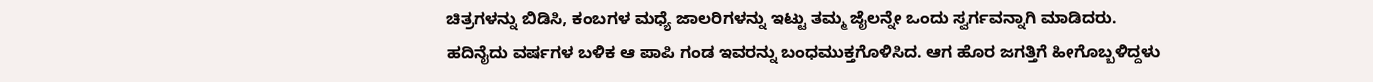ಚಿತ್ರಗಳನ್ನು ಬಿಡಿಸಿ, ಕಂಬಗಳ ಮಧ್ಯೆ ಜಾಲರಿಗಳನ್ನು ಇಟ್ಟು ತಮ್ಮ ಜೈಲನ್ನೇ ಒಂದು ಸ್ವರ್ಗವನ್ನಾಗಿ ಮಾಡಿದರು.
ಹದಿನೈದು ವರ್ಷಗಳ ಬಳಿಕ ಆ ಪಾಪಿ ಗಂಡ ಇವರನ್ನು ಬಂಧಮುಕ್ತಗೊಳಿಸಿದ. ಆಗ ಹೊರ ಜಗತ್ತಿಗೆ ಹೀಗೊಬ್ಬಳಿದ್ದಳು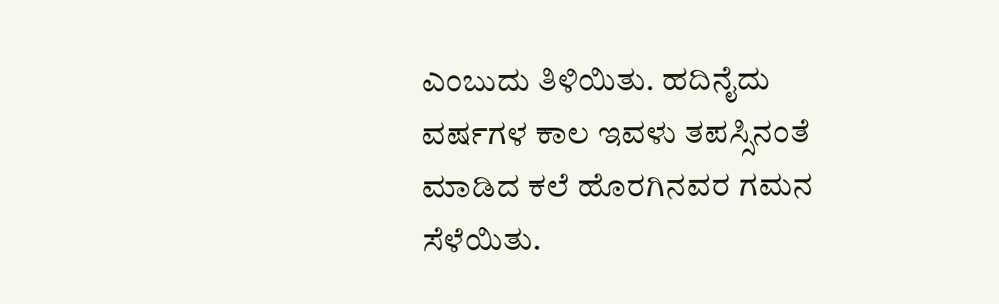ಎಂಬುದು ತಿಳಿಯಿತು. ಹದಿನೈದು ವರ್ಷಗಳ ಕಾಲ ಇವಳು ತಪಸ್ಸಿನಂತೆ ಮಾಡಿದ ಕಲೆ ಹೊರಗಿನವರ ಗಮನ ಸೆಳೆಯಿತು.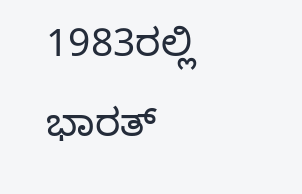1983ರಲ್ಲಿ ಭಾರತ್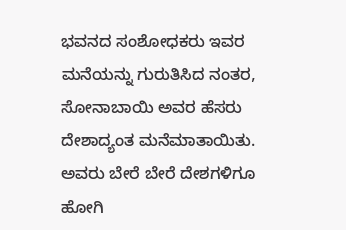ಭವನದ ಸಂಶೋಧಕರು ಇವರ ಮನೆಯನ್ನು ಗುರುತಿಸಿದ ನಂತರ, ಸೋನಾಬಾಯಿ ಅವರ ಹೆಸರು ದೇಶಾದ್ಯಂತ ಮನೆಮಾತಾಯಿತು. ಅವರು ಬೇರೆ ಬೇರೆ ದೇಶಗಳಿಗೂ ಹೋಗಿ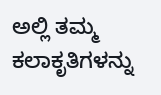ಅಲ್ಲಿ ತಮ್ಮ ಕಲಾಕೃತಿಗಳನ್ನು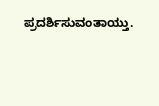ಪ್ರದರ್ಶಿಸುವಂತಾಯ್ತು.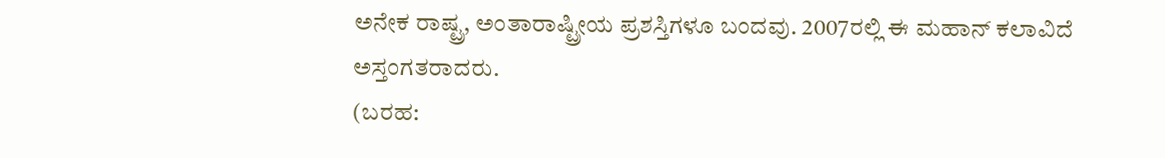ಅನೇಕ ರಾಷ್ಟ್ರ, ಅಂತಾರಾಷ್ಟ್ರೀಯ ಪ್ರಶಸ್ತಿಗಳೂ ಬಂದವು. 2007ರಲ್ಲಿ ಈ ಮಹಾನ್ ಕಲಾವಿದೆ ಅಸ್ತಂಗತರಾದರು.
(ಬರಹ: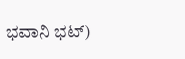ಭವಾನಿ ಭಟ್)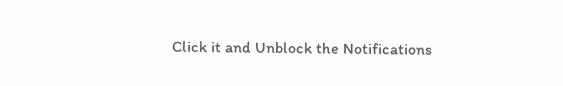Click it and Unblock the Notifications